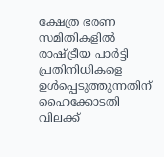ക്ഷേത്ര ഭരണ സമിതികളില്‍ രാഷ്ട്രീയ പാര്‍ട്ടി പ്രതിനിധികളെ ഉള്‍പ്പെടുത്തുന്നതിന് ഹൈക്കോടതി വിലക്ക്‌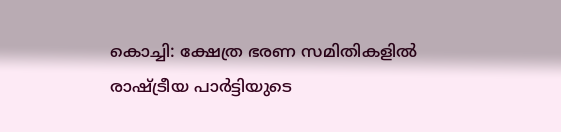കൊച്ചി: ക്ഷേത്ര ഭരണ സമിതികളില്‍ രാഷ്ട്രീയ പാര്‍ട്ടിയുടെ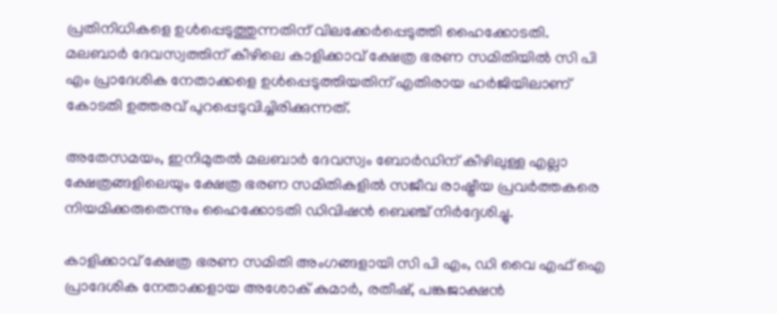പ്രതിനിധികളെ ഉള്‍പ്പെടുത്തുന്നതിന് വിലക്കേര്‍പ്പെടുത്തി ഹൈക്കോടതി. മലബാര്‍ ദേവസ്വത്തിന് കീഴിലെ കാളിക്കാവ് ക്ഷേത്ര ഭരണ സമിതിയില്‍ സി പി എം പ്രാദേശിക നേതാക്കളെ ഉള്‍പ്പെടുത്തിയതിന് എതിരായ ഹര്‍ജിയിലാണ് കോടതി ഉത്തരവ് പുറപ്പെടുവിച്ചിരിക്കുന്നത്.

അതേസമയം, ഇനിമുതല്‍ മലബാര്‍ ദേവസ്വം ബോര്‍ഡിന് കീഴിലുള്ള എല്ലാ ക്ഷേത്രങ്ങളിലെയും ക്ഷേത്ര ഭരണ സമിതികളില്‍ സജീവ രാഷ്ട്രീയ പ്രവര്‍ത്തകരെ നിയമിക്കരുതെന്നും ഹൈക്കോടതി ഡിവിഷന്‍ ബെഞ്ച് നിര്‍ദ്ദേശിച്ചു.

കാളിക്കാവ് ക്ഷേത്ര ഭരണ സമിതി അംഗങ്ങളായി സി പി എം, ഡി വൈ എഫ് ഐ പ്രാദേശിക നേതാക്കളായ അശോക് കുമാര്‍, രതീഷ്, പങ്കജാക്ഷന്‍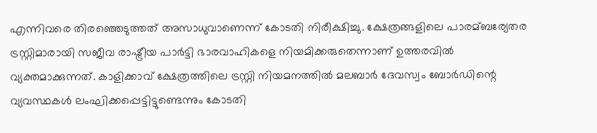എന്നിവരെ തിരഞ്ഞെടുത്തത് അസാധുവാണെന്ന് കോടതി നിരീക്ഷിച്ചു. ക്ഷേത്രങ്ങളിലെ പാരമ്ബര്യേതര ട്രസ്റ്റിമാരായി സജീവ രാഷ്ട്രീയ പാര്‍ട്ടി ഭാരവാഹികളെ നിയമിക്കരുതെന്നാണ് ഉത്തരവില്‍ വ്യക്തമാക്കുന്നത്. കാളിക്കാവ് ക്ഷേത്രത്തിലെ ട്രസ്റ്റി നിയമനത്തില്‍ മലബാര്‍ ദേവസ്വം ബോര്‍ഡിന്റെ വ്യവസ്ഥകള്‍ ലംഘിക്കപ്പെട്ടിട്ടുണ്ടെന്നും കോടതി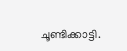ചൂണ്ടിക്കാട്ടി.